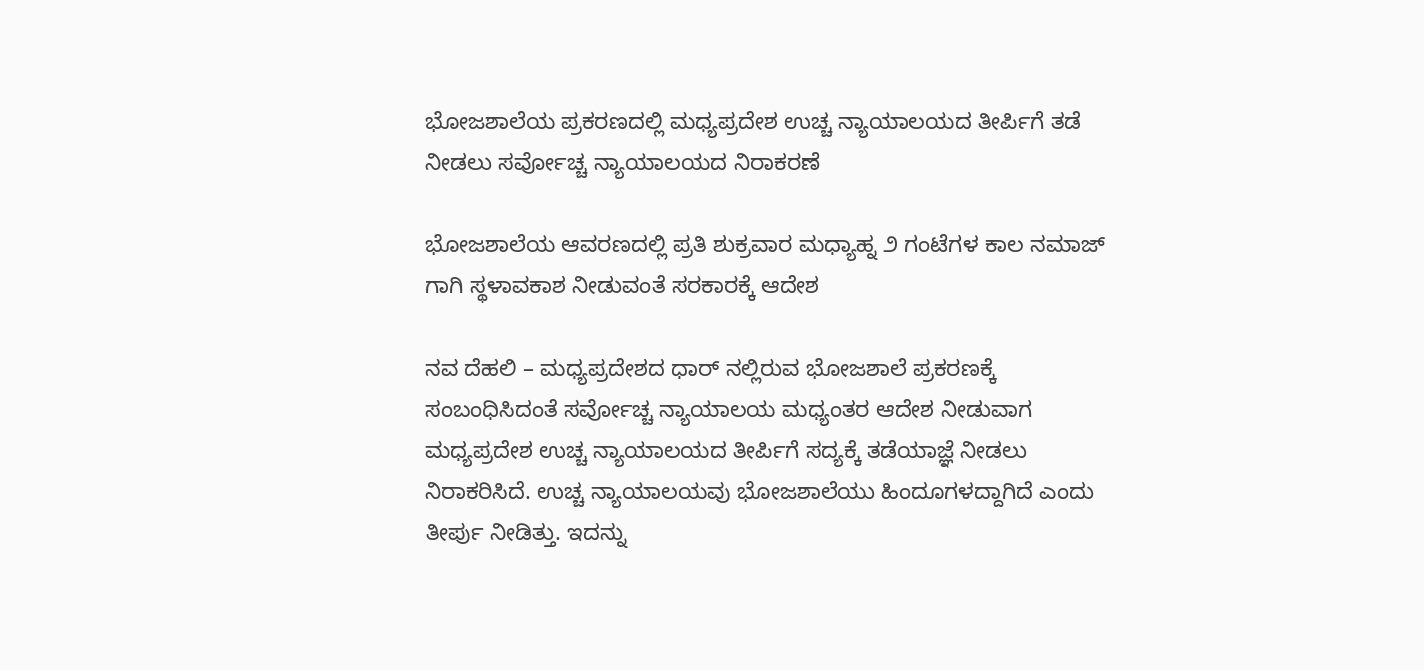ಭೋಜಶಾಲೆಯ ಪ್ರಕರಣದಲ್ಲಿ ಮಧ್ಯಪ್ರದೇಶ ಉಚ್ಚ ನ್ಯಾಯಾಲಯದ ತೀರ್ಪಿಗೆ ತಡೆ ನೀಡಲು ಸರ್ವೋಚ್ಚ ನ್ಯಾಯಾಲಯದ ನಿರಾಕರಣೆ

ಭೋಜಶಾಲೆಯ ಆವರಣದಲ್ಲಿ ಪ್ರತಿ ಶುಕ್ರವಾರ ಮಧ್ಯಾಹ್ನ ೨ ಗಂಟೆಗಳ ಕಾಲ ನಮಾಜ್‌ ಗಾಗಿ ಸ್ಥಳಾವಕಾಶ ನೀಡುವಂತೆ ಸರಕಾರಕ್ಕೆ ಆದೇಶ

ನವ ದೆಹಲಿ – ಮಧ್ಯಪ್ರದೇಶದ ಧಾರ್‌ ನಲ್ಲಿರುವ ಭೋಜಶಾಲೆ ಪ್ರಕರಣಕ್ಕೆ ಸಂಬಂಧಿಸಿದಂತೆ ಸರ್ವೋಚ್ಚ ನ್ಯಾಯಾಲಯ ಮಧ್ಯಂತರ ಆದೇಶ ನೀಡುವಾಗ ಮಧ್ಯಪ್ರದೇಶ ಉಚ್ಚ ನ್ಯಾಯಾಲಯದ ತೀರ್ಪಿಗೆ ಸದ್ಯಕ್ಕೆ ತಡೆಯಾಜ್ಞೆ ನೀಡಲು ನಿರಾಕರಿಸಿದೆ. ಉಚ್ಚ ನ್ಯಾಯಾಲಯವು ಭೋಜಶಾಲೆಯು ಹಿಂದೂಗಳದ್ದಾಗಿದೆ ಎಂದು  ತೀರ್ಪು ನೀಡಿತ್ತು. ಇದನ್ನು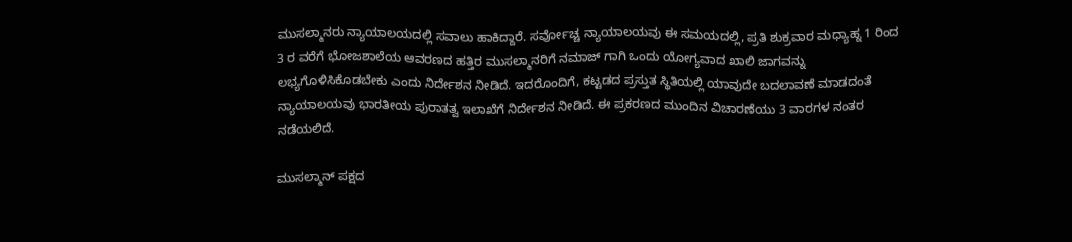ಮುಸಲ್ಮಾನರು ನ್ಯಾಯಾಲಯದಲ್ಲಿ ಸವಾಲು ಹಾಕಿದ್ದಾರೆ. ಸರ್ವೋಚ್ಚ ನ್ಯಾಯಾಲಯವು ಈ ಸಮಯದಲ್ಲಿ, ಪ್ರತಿ ಶುಕ್ರವಾರ ಮಧ್ಯಾಹ್ನ 1 ರಿಂದ 3 ರ ವರೆಗೆ ಭೋಜಶಾಲೆಯ ಆವರಣದ ಹತ್ತಿರ ಮುಸಲ್ಮಾನರಿಗೆ ನಮಾಜ್ ಗಾಗಿ ಒಂದು ಯೋಗ್ಯವಾದ ಖಾಲಿ ಜಾಗವನ್ನು ಲಭ್ಯಗೊಳಿಸಿಕೊಡಬೇಕು ಎಂದು ನಿರ್ದೇಶನ ನೀಡಿದೆ. ಇದರೊಂದಿಗೆ, ಕಟ್ಟಡದ ಪ್ರಸ್ತುತ ಸ್ಥಿತಿಯಲ್ಲಿ ಯಾವುದೇ ಬದಲಾವಣೆ ಮಾಡದಂತೆ ನ್ಯಾಯಾಲಯವು ಭಾರತೀಯ ಪುರಾತತ್ವ ಇಲಾಖೆಗೆ ನಿರ್ದೇಶನ ನೀಡಿದೆ. ಈ ಪ್ರಕರಣದ ಮುಂದಿನ ವಿಚಾರಣೆಯು 3 ವಾರಗಳ ನಂತರ ನಡೆಯಲಿದೆ.

ಮುಸಲ್ಮಾನ್ ಪಕ್ಷದ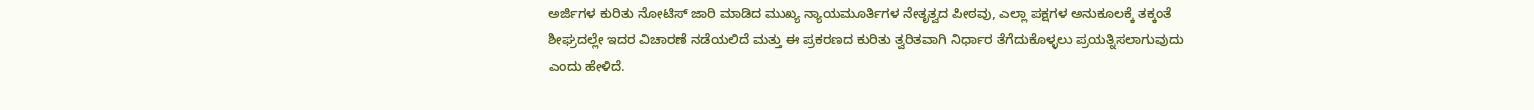ಅರ್ಜಿಗಳ ಕುರಿತು ನೋಟಿಸ್ ಜಾರಿ ಮಾಡಿದ ಮುಖ್ಯ ನ್ಯಾಯಮೂರ್ತಿಗಳ ನೇತೃತ್ವದ ಪೀಠವು, ಎಲ್ಲಾ ಪಕ್ಷಗಳ ಅನುಕೂಲಕ್ಕೆ ತಕ್ಕಂತೆ ಶೀಘ್ರದಲ್ಲೇ ಇದರ ವಿಚಾರಣೆ ನಡೆಯಲಿದೆ ಮತ್ತು ಈ ಪ್ರಕರಣದ ಕುರಿತು ತ್ವರಿತವಾಗಿ ನಿರ್ಧಾರ ತೆಗೆದುಕೊಳ್ಳಲು ಪ್ರಯತ್ನಿಸಲಾಗುವುದು ಎಂದು ಹೇಳಿದೆ.